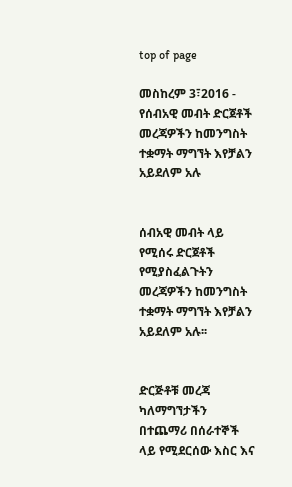top of page

መስከረም 3፣2016 - የሰብአዊ መብት ድርጀቶች መረጃዎችን ከመንግስት ተቋማት ማግኘት እየቻልን አይደለም አሉ


ሰብአዊ መብት ላይ የሚሰሩ ድርጀቶች የሚያስፈልጉትን መረጃዎችን ከመንግስት ተቋማት ማግኘት እየቻልን አይደለም አሉ፡፡


ድርጅቶቹ መረጃ ካለማግኘታችን በተጨማሪ በሰራተኞች ላይ የሚደርሰው እስር እና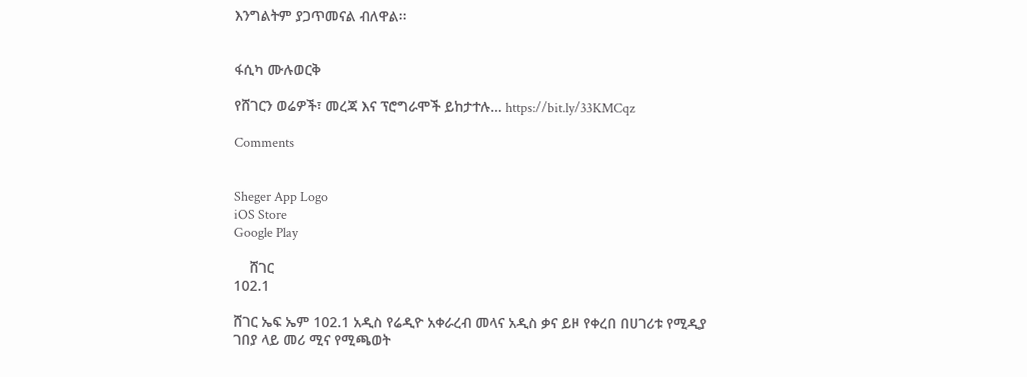እንግልትም ያጋጥመናል ብለዋል፡፡


ፋሲካ ሙሉወርቅ

የሸገርን ወሬዎች፣ መረጃ እና ፕሮግራሞች ይከታተሉ… https://bit.ly/33KMCqz

Comments


Sheger App Logo
iOS Store
Google Play

    ሸገር
102.1

ሸገር ኤፍ ኤም 102.1 አዲስ የሬዲዮ አቀራረብ መላና አዲስ ቃና ይዞ የቀረበ በሀገሪቱ የሚዲያ ገበያ ላይ መሪ ሚና የሚጫወት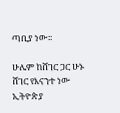ጣቢያ ነው፡፡

ሁሌም ከሸገር ጋር ሁኑ
ሸገር የእናንተ ነው
ኢትዮጵያ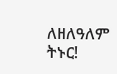ለዘለዓለም ትኑር!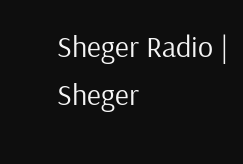Sheger Radio | Sheger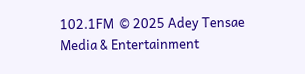102.1FM  © 2025 Adey Tensae Media & Entertainment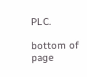PLC.

bottom of page